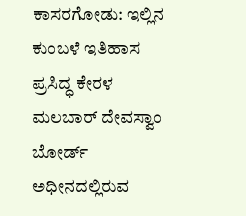ಕಾಸರಗೋಡು: ಇಲ್ಲಿನ ಕುಂಬಳೆ ಇತಿಹಾಸ ಪ್ರಸಿದ್ಧ ಕೇರಳ ಮಲಬಾರ್ ದೇವಸ್ವಾಂ ಬೋರ್ಡ್ ಅಧೀನದಲ್ಲಿರುವ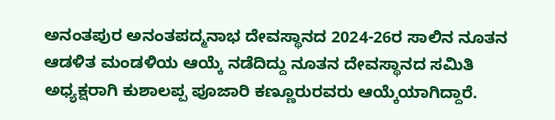ಅನಂತಪುರ ಅನಂತಪದ್ಮನಾಭ ದೇವಸ್ಥಾನದ 2024-26ರ ಸಾಲಿನ ನೂತನ ಆಡಳಿತ ಮಂಡಳಿಯ ಆಯ್ಕೆ ನಡೆದಿದ್ದು ನೂತನ ದೇವಸ್ಥಾನದ ಸಮಿತಿ ಅಧ್ಯಕ್ಷರಾಗಿ ಕುಶಾಲಪ್ಪ ಪೂಜಾರಿ ಕಣ್ಣೂರುರವರು ಆಯ್ಕೆಯಾಗಿದ್ದಾರೆ.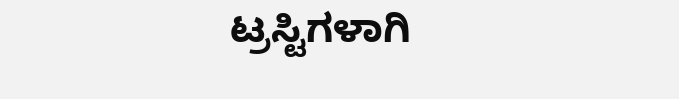ಟ್ರಸ್ಟಿಗಳಾಗಿ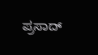ಪ್ರಸಾದ್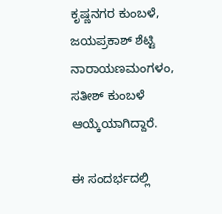ಕೃಷ್ಣನಗರ ಕುಂಬಳೆ, ಜಯಪ್ರಕಾಶ್ ಶೆಟ್ಟಿ ನಾರಾಯಣಮಂಗಳಂ, ಸತೀಶ್ ಕುಂಬಳೆ ಆಯ್ಕೆಯಾಗಿದ್ದಾರೆ.

ಈ ಸಂದರ್ಭದಲ್ಲಿ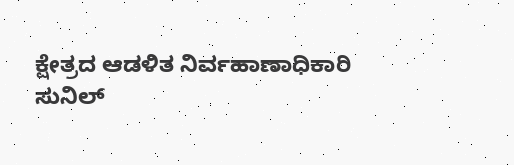ಕ್ಷೇತ್ರದ ಆಡಳಿತ ನಿರ್ವಹಾಣಾಧಿಕಾರಿ ಸುನಿಲ್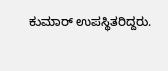ಕುಮಾರ್ ಉಪಸ್ಥಿತರಿದ್ದರು.